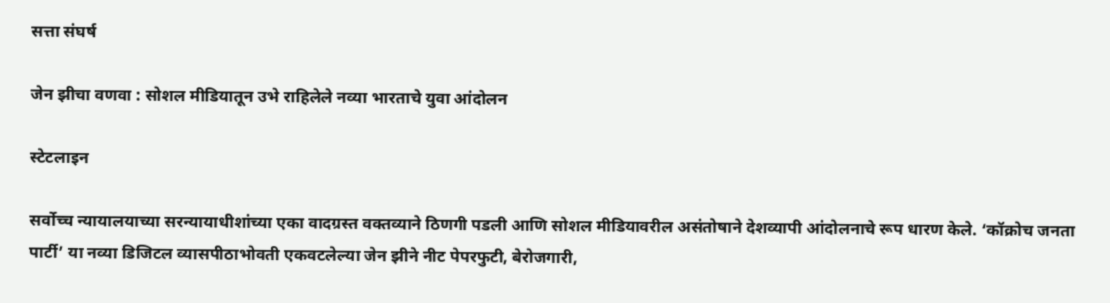सत्ता संघर्ष

जेन झीचा वणवा : सोशल मीडियातून उभे राहिलेले नव्या भारताचे युवा आंदोलन

स्टेटलाइन

सर्वोच्च न्यायालयाच्या सरन्यायाधीशांच्या एका वादग्रस्त वक्तव्याने ठिणगी पडली आणि सोशल मीडियावरील असंतोषाने देशव्यापी आंदोलनाचे रूप धारण केले. ‘कॉक्रोच जनता पार्टी’ या नव्या डिजिटल व्यासपीठाभोवती एकवटलेल्या जेन झीने नीट पेपरफुटी, बेरोजगारी,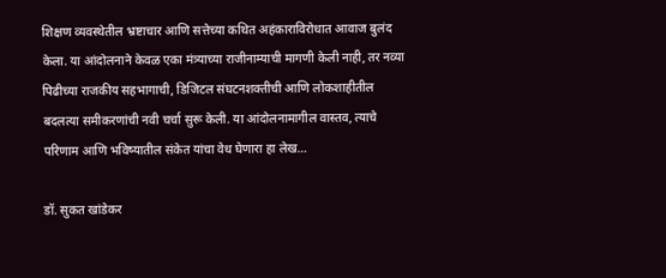शिक्षण व्यवस्थेतील भ्रष्टाचार आणि सत्तेच्या कथित अहंकाराविरोधात आवाज बुलंद केला. या आंदोलनाने केवळ एका मंत्र्याच्या राजीनाम्याची मागणी केली नाही, तर नव्या पिढीच्या राजकीय सहभागाची, डिजिटल संघटनशक्तीची आणि लोकशाहीतील बदलत्या समीकरणांची नवी चर्चा सुरू केली. या आंदोलनामागील वास्तव, त्याचे परिणाम आणि भविष्यातील संकेत यांचा वेध घेणारा हा लेख…

डॉ. सुकत खांडेकर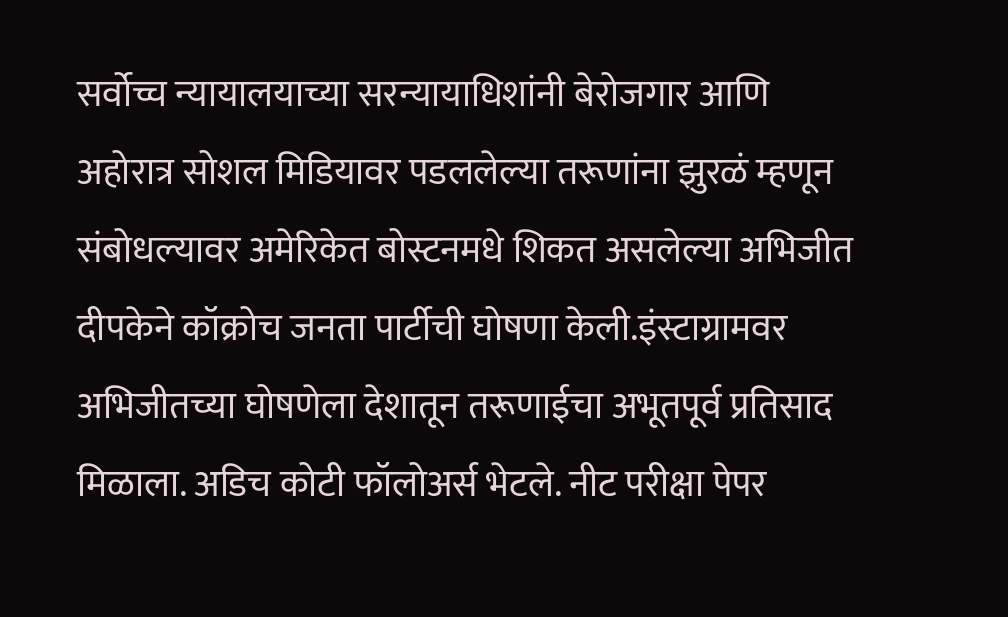सर्वोच्च न्यायालयाच्या सरन्यायाधिशांनी बेरोजगार आणि अहोरात्र सोशल मिडियावर पडललेल्या तरूणांना झुरळं म्हणून संबोधल्यावर अमेरिकेत बोस्टनमधे शिकत असलेल्या अभिजीत दीपकेने कॉक्रोच जनता पार्टीची घोषणा केली.इंस्टाग्रामवर अभिजीतच्या घोषणेला देशातून तरूणाईचा अभूतपूर्व प्रतिसाद मिळाला. अडिच कोटी फॉलोअर्स भेटले. नीट परीक्षा पेपर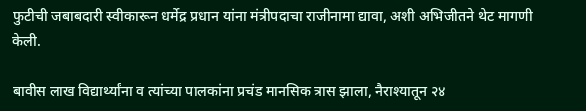फुटीची जबाबदारी स्वीकारून धर्मेद्र प्रधान यांना मंत्रीपदाचा राजीनामा द्यावा, अशी अभिजीतने थेट मागणी केली.

बावीस लाख विद्यार्थ्यांना व त्यांच्या पालकांना प्रचंड मानसिक त्रास झाला, नैराश्यातून २४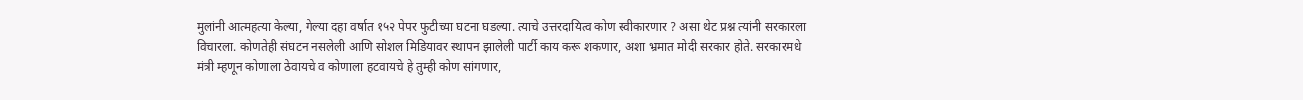मुलांनी आत्महत्या केल्या, गेल्या दहा वर्षात १५२ पेपर फुटीच्या घटना घडल्या. त्याचे उत्तरदायित्व कोण स्वीकारणार ? असा थेट प्रश्न त्यांनी सरकारला विचारला. कोणतेही संघटन नसलेली आणि सोशल मिडियावर स्थापन झालेली पार्टी काय करू शकणार, अशा भ्रमात मोदी सरकार होते. सरकारमधे मंत्री म्हणून कोणाला ठेवायचे व कोणाला हटवायचे हे तुम्ही कोण सांगणार,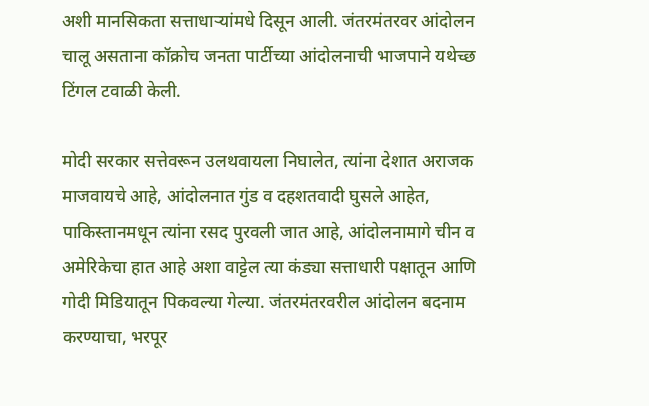अशी मानसिकता सत्ताधाऱ्यांमधे दिसून आली. जंतरमंतरवर आंदोलन चालू असताना कॉक्रोच जनता पार्टीच्या आंदोलनाची भाजपाने यथेच्छ टिंगल टवाळी केली.

मोदी सरकार सत्तेवरून उलथवायला निघालेत, त्यांना देशात अराजक माजवायचे आहे, आंदोलनात गुंड व दहशतवादी घुसले आहेत, पाकिस्तानमधून त्यांना रसद पुरवली जात आहे, आंदोलनामागे चीन व अमेरिकेचा हात आहे अशा वाट्टेल त्या कंड्या सत्ताधारी पक्षातून आणि गोदी मिडियातून पिकवल्या गेल्या. जंतरमंतरवरील आंदोलन बदनाम करण्याचा, भरपूर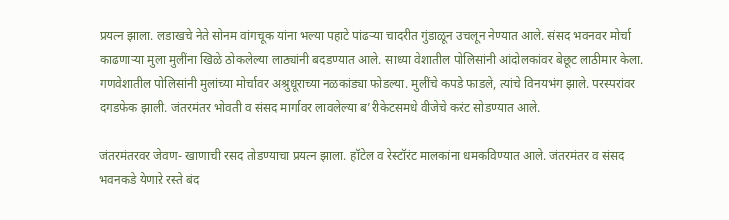प्रयत्न झाला. लडाखचे नेते सोनम वांगचूक यांना भल्या पहाटे पांढऱ्या चादरीत गुंडाळून उचलून नेण्यात आले. संसद भवनवर मोर्चा काढणाऱ्या मुला मुलींना खिळे ठोकलेल्या लाठ्यांनी बदडण्यात आले. साध्या वेशातील पोलिसांनी आंदोलकांवर बेछूट लाठीमार केला. गणवेशातील पोलिसांनी मुलांच्या मोर्चावर अश्रुधूराच्या नळकांड्या फोडल्या. मुलींचे कपडे फाडले, त्यांचे विनयभंग झाले. परस्परांवर दगडफेक झाली. जंतरमंतर भोवती व संसद मार्गावर लावलेल्या ब’रीकेटसमधे वीजेचे करंट सोडण्यात आले.

जंतरमंतरवर जेवण- खाणाची रसद तोडण्याचा प्रयत्न झाला. हॉटेल व रेस्टॉरंट मालकांना धमकविण्यात आले. जंतरमंतर व संसद भवनकडे येणाऱे रस्ते बंद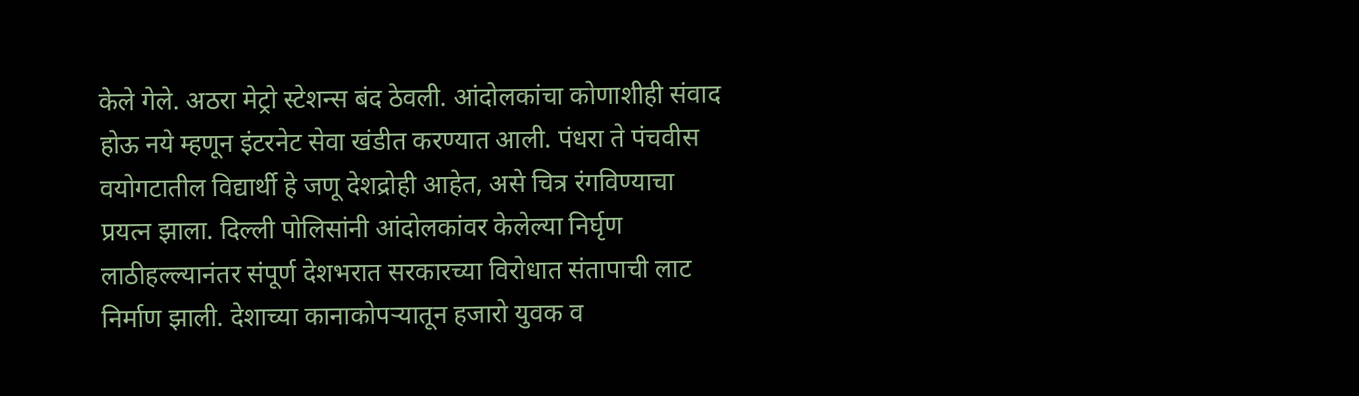केले गेले. अठरा मेट्रो स्टेशन्स बंद ठेवली. आंदोलकांचा कोणाशीही संवाद होऊ नये म्हणून इंटरनेट सेवा खंडीत करण्यात आली. पंधरा ते पंचवीस वयोगटातील विद्यार्थी हे जणू देशद्रोही आहेत, असे चित्र रंगविण्याचा प्रयत्न झाला. दिल्ली पोलिसांनी आंदोलकांवर केलेल्या निर्घृण लाठीहल्ल्यानंतर संपूर्ण देशभरात सरकारच्या विरोधात संतापाची लाट निर्माण झाली. देशाच्या कानाकोपऱ्यातून हजारो युवक व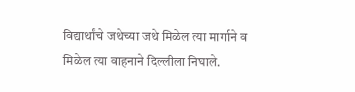विद्यार्थांचे जथेच्या जथे मिळेल त्या मार्गाने व मिळेल त्या वाहनाने दिल्लीला निघाले.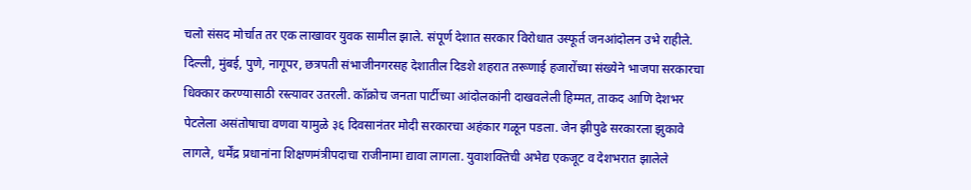चलो संसद मोर्चात तर एक लाखावर युवक सामील झाले. संपूर्ण देशात सरकार विरोधात उस्फूर्त जनआंदोलन उभे राहीले. दिल्ली, मुंबई, पुणे, नागूपर, छत्रपती संभाजीनगरसह देशातील दिडशे शहरात तरूणाई हजारोंच्या संख्येने भाजपा सरकारचा धिक्कार करण्यासाठी रस्त्यावर उतरली. कॉक्रोच जनता पार्टीच्या आंदोलकांनी दाखवलेली हिम्मत, ताकद आणि देशभर पेटलेला असंतोषाचा वणवा यामुळे ३६ दिवसानंतर मोदी सरकारचा अहंकार गळून पडला. जेन झीपुढे सरकारला झुकावे लागले, धर्मेंद्र प्रधानांना शिक्षणमंत्रीपदाचा राजीनामा द्यावा लागला. युवाशक्तिची अभेद्य एकजूट व देशभरात झालेले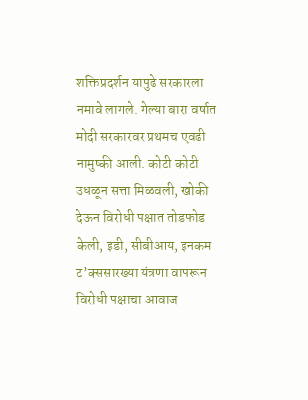शक्तिप्रदर्शन यापुढे सरकारला नमावे लागले. गेल्या बारा वर्षात मोदी सरकारवर प्रथमच एवढी नामुष्की आली. कोटी कोटी उधळून सत्ता मिळवली, खोकी देऊन विरोधी पक्षात तोडफोड केली, इडी, सीबीआय, इनकम ट’क्ससारख्या यंत्रणा वापरून विरोधी पक्षाचा आवाज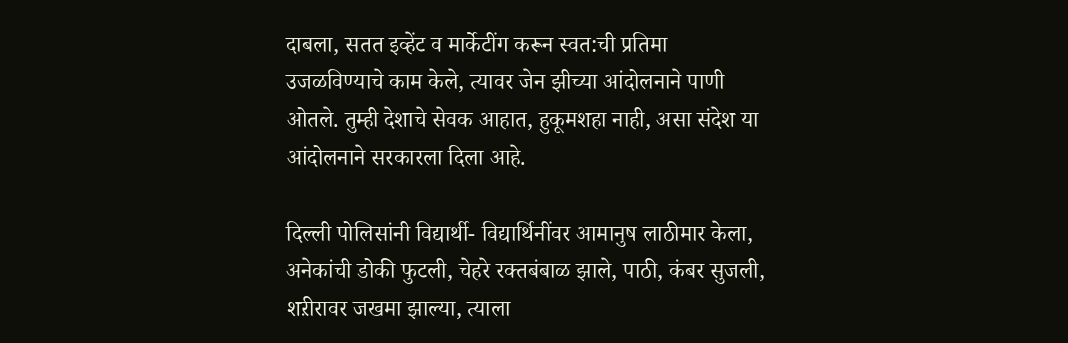दाबला, सतत इव्हेंट व मार्केटींग करून स्वत:ची प्रतिमा उजळविण्याचे काम केले, त्यावर जेन झीच्या आंदोलनाने पाणी ओतले. तुम्ही देशाचे सेवक आहात, हुकूमशहा नाही, असा संदेश या आंदोलनाने सरकारला दिला आहे.

दिल्ली पोलिसांनी विद्यार्थी- विद्यार्थिनींवर आमानुष लाठीमार केला, अनेकांची डोकी फुटली, चेहरे रक्तबंबाळ झाले, पाठी, कंबर सुजली, शऱीरावर जखमा झाल्या, त्याला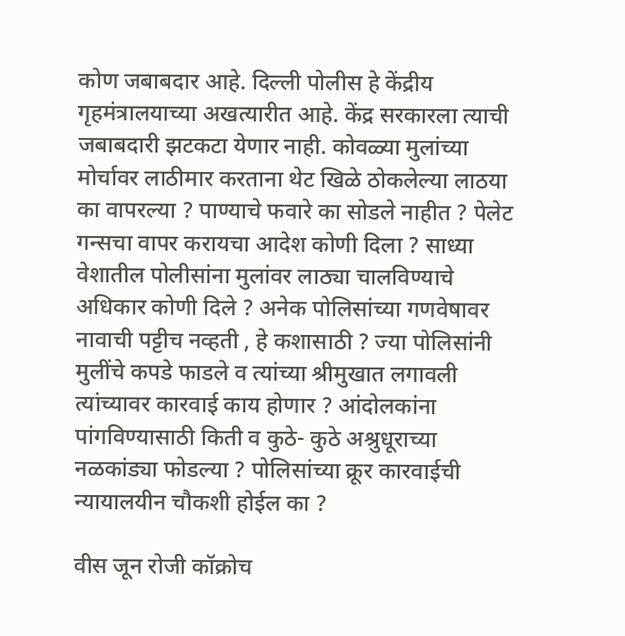कोण जबाबदार आहे. दिल्ली पोलीस हे केंद्रीय गृहमंत्रालयाच्या अखत्यारीत आहे. केंद्र सरकारला त्याची जबाबदारी झटकटा येणार नाही. कोवळ्या मुलांच्या मोर्चावर लाठीमार करताना थेट खिळे ठोकलेल्या लाठया का वापरल्या ? पाण्याचे फवारे का सोडले नाहीत ? पेलेट गन्सचा वापर करायचा आदेश कोणी दिला ? साध्या वेशातील पोलीसांना मुलांवर लाठ्या चालविण्याचे अधिकार कोणी दिले ? अनेक पोलिसांच्या गणवेषावर नावाची पट्टीच नव्हती , हे कशासाठी ? ज्या पोलिसांनी मुलींचे कपडे फाडले व त्यांच्या श्रीमुखात लगावली त्यांच्यावर कारवाई काय होणार ? आंदोलकांना पांगविण्यासाठी किती व कुठे- कुठे अश्रुधूराच्या नळकांड्या फोडल्या ? पोलिसांच्या क्रूर कारवाईची न्यायालयीन चौकशी होईल का ?

वीस जून रोजी कॉक्रोच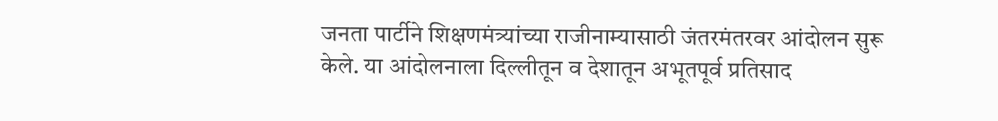जनता पार्टीने शिक्षणमंत्र्यांच्या राजीनाम्यासाठी जंतरमंतरवर आंदोलन सुरू केले. या आंदोलनाला दिल्लीतून व देशातून अभूतपूर्व प्रतिसाद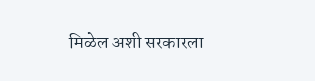मिळेल अशी सरकारला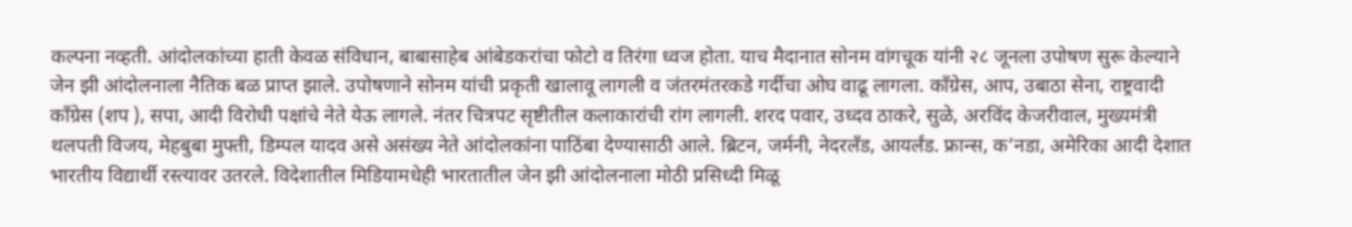कल्पना नव्हती. आंदोलकांच्या हाती केवळ संविधान, बाबासाहेब आंबेडकरांचा फोटो व तिरंगा ध्वज होता. याच मैदानात सोनम वांगचूक यांनी २८ जूनला उपोषण सुरू केल्याने जेन झी आंदोलनाला नैतिक बळ प्राप्त झाले. उपोषणाने सोनम यांची प्रकृती खालावू लागली व जंतरमंतरकडे गर्दीचा ओघ वाढू लागला. काँग्रेस, आप, उबाठा सेना, राष्ट्रवादी काँग्रेस (शप ), सपा, आदी विरोधी पक्षांचे नेते येऊ लागले. नंतर चित्रपट सृष्टीतील कलाकारांची रांग लागली. शरद पवार, उध्दव ठाकरे, सुळे, अरविंद केजरीवाल, मुख्यमंत्री थलपती विजय, मेहबुबा मुफ्ती, डिम्पल यादव असे असंख्य नेते आंदोलकांना पाठिंबा देण्यासाठी आले. ब्रिटन, जर्मनी, नेदरलँड, आयर्लंड. फ्रान्स, क’नडा, अमेरिका आदी देशात भारतीय विद्यार्थी रस्त्यावर उतरले. विदेशातील मिडियामधेही भारतातील जेन झी आंदोलनाला मोठी प्रसिध्दी मिळू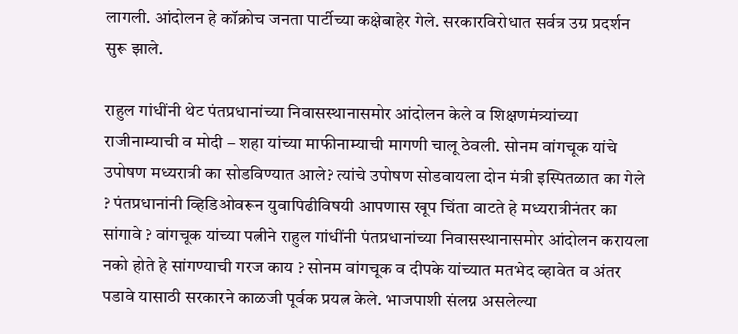लागली. आंदोलन हे कॉक्रोच जनता पार्टीच्या कक्षेबाहेर गेले. सरकारविरोधात सर्वत्र उग्र प्रदर्शन सुरू झाले.

राहुल गांधींनी थेट पंतप्रधानांच्या निवासस्थानासमोर आंदोलन केले व शिक्षणमंत्र्यांच्या राजीनाम्याची व मोदी – शहा यांच्या माफीनाम्याची मागणी चालू ठेवली. सोनम वांगचूक यांचे उपोषण मध्यरात्री का सोडविण्यात आले? त्यांचे उपोषण सोडवायला दोन मंत्री इस्पितळात का गेले ? पंतप्रधानांनी व्हिडिओवरून युवापिढीविषयी आपणास खूप चिंता वाटते हे मध्यरात्रीनंतर का सांगावे ? वांगचूक यांच्या पत्नीने राहुल गांधींनी पंतप्रधानांच्या निवासस्थानासमोर आंदोलन करायला नको होते हे सांगण्याची गरज काय ? सोनम वांगचूक व दीपके यांच्यात मतभेद व्हावेत व अंतर पडावे यासाठी सरकारने काळजी पूर्वक प्रयत्न केले. भाजपाशी संलग्न असलेल्या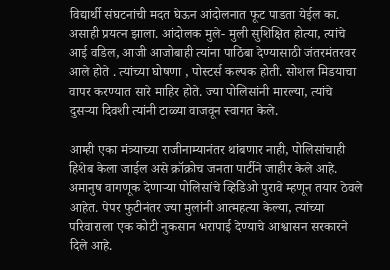विद्यार्थी संघटनांची मदत घेऊन आंदोलनात फूट पाडता येईल का. असाही प्रयत्न झाला. आंदोलक मुले- मुली सुशिक्षित होत्या, त्यांचे आई वडिल, आजी आजोबाही त्यांना पाठिंबा देण्यासाठी जंतरमंतरवर आले होते . त्यांच्या घोषणा , पोस्टर्स कल्पक होती. सोशल मिडयाचा वापर करण्यात सारे माहिर होते. ज्या पोलिसांनी मारल्या, त्यांचे दुसऱ्या दिवशी त्यांनी टाळ्या वाजवून स्वागत केले.

आम्ही एका मंत्र्याच्या राजीनाम्यानंतर थांबणार नाही, पोलिसांचाही हिशेब केला जाईल असे क्रॉक्रोच जनता पार्टीने जाहीर केले आहे. अमानुष वागणूक देणाऱ्या पोलिसांचे व्हिडिओ पुरावे म्हणून तयार ठेवले आहेत. पेपर फुटीनंतर ज्या मुलांनी आत्महत्या केल्या, त्यांच्या परिवाराला एक कोटी नुकसान भरापाई देण्याचे आश्वासन सरकारने दिले आहे.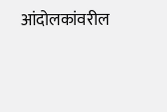आंदोलकांवरील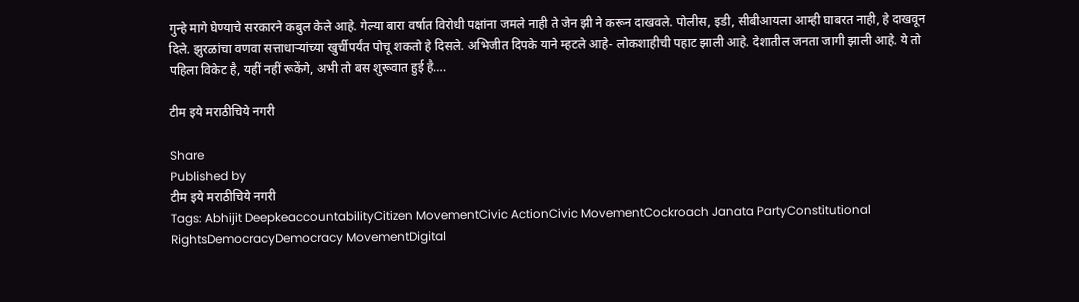गुन्हे मागे घेण्याचे सरकारने कबुल केले आहे. गेल्या बारा वर्षात विरोधी पक्षांना जमले नाही ते जेन झी ने करून दाखवले. पोलीस, इडी, सीबीआयला आम्ही घाबरत नाही, हे दाखवून दिले. झुरळांचा वणवा सत्ताधाऱ्यांच्या खुर्चीपर्यंत पोचू शकतो हे दिसले. अभिजीत दिपके याने म्हटले आहे- लोकशाहीची पहाट झाली आहे. देशातील जनता जागी झाली आहे. ये तो पहिला विकेट है, यहीं नहीं रूकेंगे, अभी तो बस शुरूवात हुई है….

टीम इये मराठीचिये नगरी

Share
Published by
टीम इये मराठीचिये नगरी
Tags: Abhijit DeepkeaccountabilityCitizen MovementCivic ActionCivic MovementCockroach Janata PartyConstitutional RightsDemocracyDemocracy MovementDigital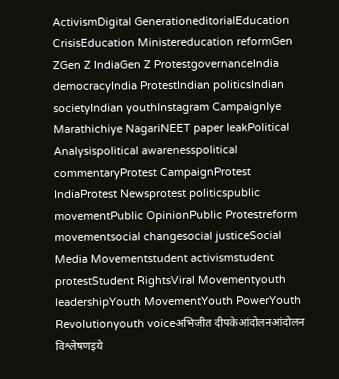ActivismDigital GenerationeditorialEducation CrisisEducation Ministereducation reformGen ZGen Z IndiaGen Z ProtestgovernanceIndia democracyIndia ProtestIndian politicsIndian societyIndian youthInstagram CampaignIye Marathichiye NagariNEET paper leakPolitical Analysispolitical awarenesspolitical commentaryProtest CampaignProtest IndiaProtest Newsprotest politicspublic movementPublic OpinionPublic Protestreform movementsocial changesocial justiceSocial Media Movementstudent activismstudent protestStudent RightsViral Movementyouth leadershipYouth MovementYouth PowerYouth Revolutionyouth voiceअभिजीत दीपकेआंदोलनआंदोलन विश्लेषणइये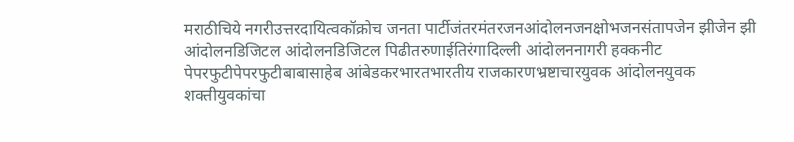मराठीचिये नगरीउत्तरदायित्वकॉक्रोच जनता पार्टीजंतरमंतरजनआंदोलनजनक्षोभजनसंतापजेन झीजेन झी आंदोलनडिजिटल आंदोलनडिजिटल पिढीतरुणाईतिरंगादिल्ली आंदोलननागरी हक्कनीट पेपरफुटीपेपरफुटीबाबासाहेब आंबेडकरभारतभारतीय राजकारणभ्रष्टाचारयुवक आंदोलनयुवक शक्तीयुवकांचा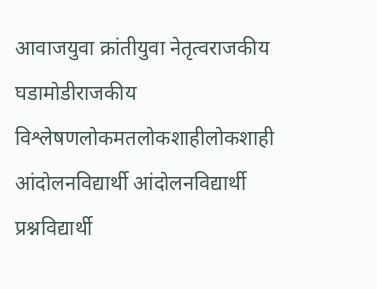आवाजयुवा क्रांतीयुवा नेतृत्वराजकीय घडामोडीराजकीय विश्लेषणलोकमतलोकशाहीलोकशाही आंदोलनविद्यार्थी आंदोलनविद्यार्थी प्रश्नविद्यार्थी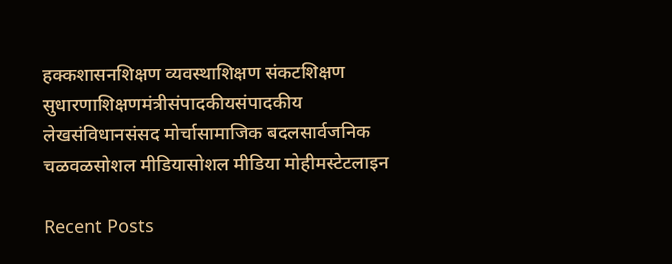हक्कशासनशिक्षण व्यवस्थाशिक्षण संकटशिक्षण सुधारणाशिक्षणमंत्रीसंपादकीयसंपादकीय लेखसंविधानसंसद मोर्चासामाजिक बदलसार्वजनिक चळवळसोशल मीडियासोशल मीडिया मोहीमस्टेटलाइन

Recent Posts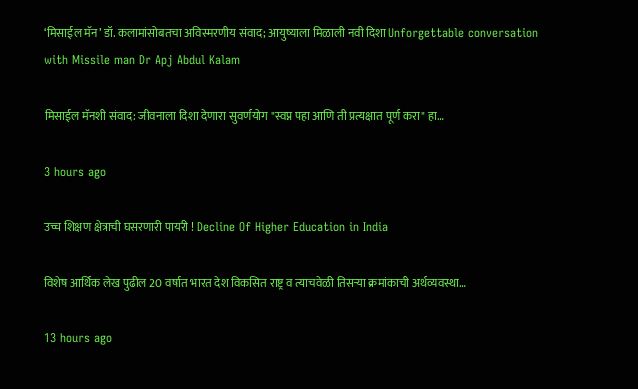‘मिसाईल मॅन’ डॉ. कलामांसोबतचा अविस्मरणीय संवाद; आयुष्याला मिळाली नवी दिशा Unforgettable conversation with Missile man Dr Apj Abdul Kalam

मिसाईल मॅनशी संवाद: जीवनाला दिशा देणारा सुवर्णयोग "स्वप्न पहा आणि ती प्रत्यक्षात पूर्ण करा" हा…

3 hours ago

उच्च शिक्षण क्षेत्राची घसरणारी पायरी ! Decline Of Higher Education in India

विशेष आर्थिक लेख पुढील 20 वर्षात भारत देश विकसित राष्ट्र व त्याचवेळी तिसऱ्या क्रमांकाची अर्थव्यवस्था…

13 hours ago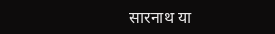सारनाथ या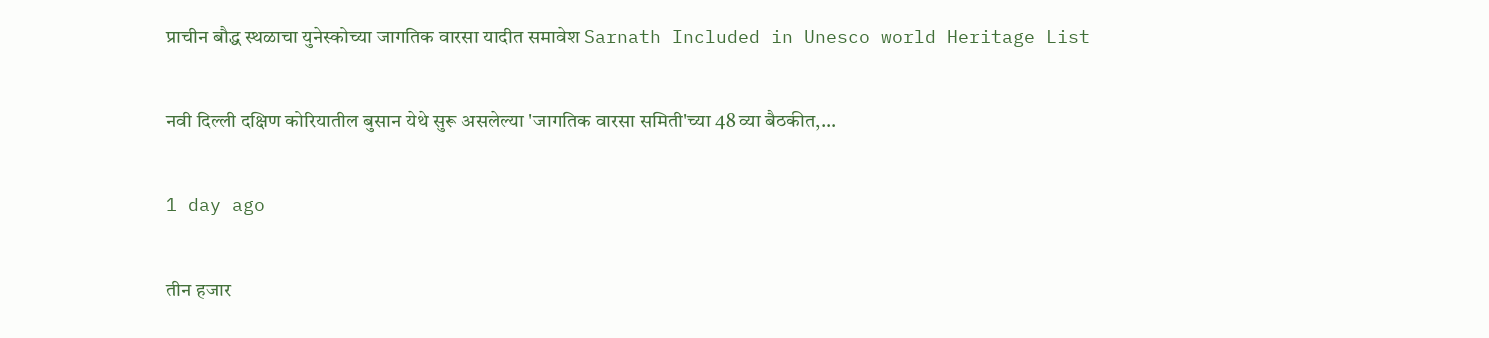प्राचीन बौद्ध स्थळाचा युनेस्कोच्या जागतिक वारसा यादीत समावेश Sarnath Included in Unesco world Heritage List

नवी दिल्ली दक्षिण कोरियातील बुसान येथे सुरू असलेल्या 'जागतिक वारसा समिती'च्या 48 व्या बैठकीत,…

1 day ago

तीन हजार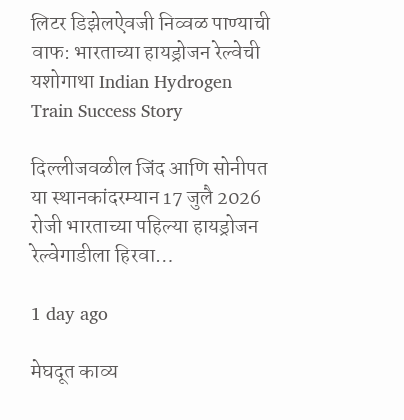लिटर डिझेलऐवजी निव्वळ पाण्याची वाफ: भारताच्या हायड्रोजन रेल्वेची यशोगाथा Indian Hydrogen Train Success Story

दिल्लीजवळील जिंद आणि सोनीपत या स्थानकांदरम्यान 17 जुलै 2026 रोजी भारताच्या पहिल्या हायड्रोजन रेल्वेगाडीला हिरवा…

1 day ago

मेघदूत काव्य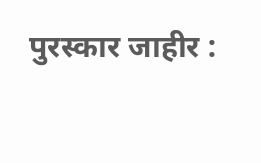पुरस्कार जाहीर :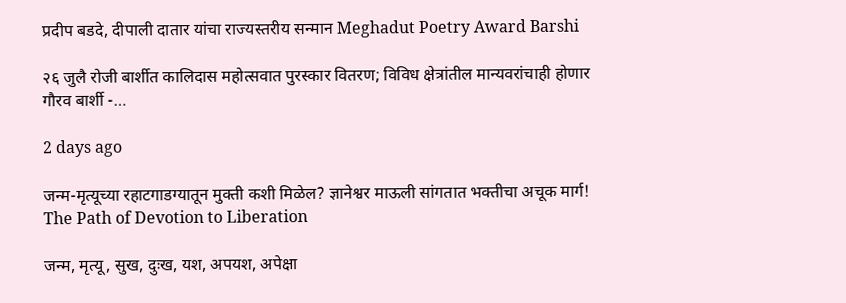प्रदीप बडदे, दीपाली दातार यांचा राज्यस्तरीय सन्मान Meghadut Poetry Award Barshi

२६ जुलै रोजी बार्शीत कालिदास महोत्सवात पुरस्कार वितरण; विविध क्षेत्रांतील मान्यवरांचाही होणार गौरव बार्शी -…

2 days ago

जन्म-मृत्यूच्या रहाटगाडग्यातून मुक्ती कशी मिळेल? ज्ञानेश्वर माऊली सांगतात भक्तीचा अचूक मार्ग! The Path of Devotion to Liberation

जन्म, मृत्यू, सुख, दुःख, यश, अपयश, अपेक्षा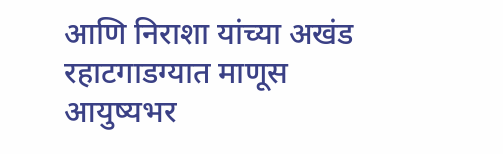आणि निराशा यांच्या अखंड रहाटगाडग्यात माणूस आयुष्यभर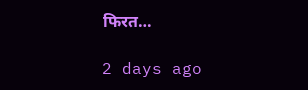फिरत…

2 days ago